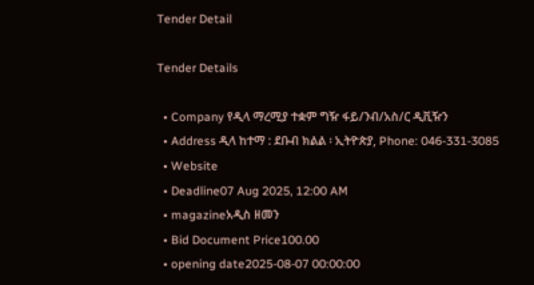Tender Detail

Tender Details

  • Company የዲላ ማረሚያ ተቋም ግዥ ፋይ/ንብ/አስ/ር ዲቪዥን
  • Address ዲላ ከተማ : ደቡብ ክልል ፡ ኢትዮጵያ, Phone: 046-331-3085
  • Website
  • Deadline07 Aug 2025, 12:00 AM
  • magazineአዲስ ዘመን
  • Bid Document Price100.00
  • opening date2025-08-07 00:00:00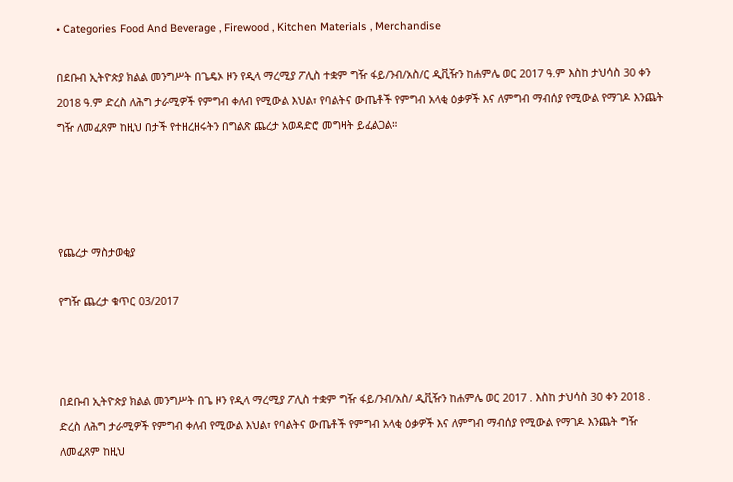• Categories Food And Beverage , Firewood , Kitchen Materials , Merchandise

በደቡብ ኢትዮጵያ ክልል መንግሥት በጌዴኦ ዞን የዲላ ማረሚያ ፖሊስ ተቋም ግዥ ፋይ/ንብ/አስ/ር ዲቪዥን ከሐምሌ ወር 2017 ዓ.ም እስከ ታህሳስ 30 ቀን 2018 ዓ.ም ድረስ ለሕግ ታራሚዎች የምግብ ቀለብ የሚውል እህል፣ የባልትና ውጤቶች የምግብ አላቂ ዕቃዎች እና ለምግብ ማብሰያ የሚውል የማገዶ እንጨት ግዥ ለመፈጸም ከዚህ በታች የተዘረዘሩትን በግልጽ ጨረታ አወዳድሮ መግዛት ይፈልጋል።




የጨረታ ማስታወቂያ

የግዥ ጨረታ ቁጥር 03/2017



በደቡብ ኢትዮጵያ ክልል መንግሥት በጌ ዞን የዲላ ማረሚያ ፖሊስ ተቋም ግዥ ፋይ/ንብ/አስ/ ዲቪዥን ከሐምሌ ወር 2017 . እስከ ታህሳስ 30 ቀን 2018 . ድረስ ለሕግ ታራሚዎች የምግብ ቀለብ የሚውል እህል፣ የባልትና ውጤቶች የምግብ አላቂ ዕቃዎች እና ለምግብ ማብሰያ የሚውል የማገዶ እንጨት ግዥ ለመፈጸም ከዚህ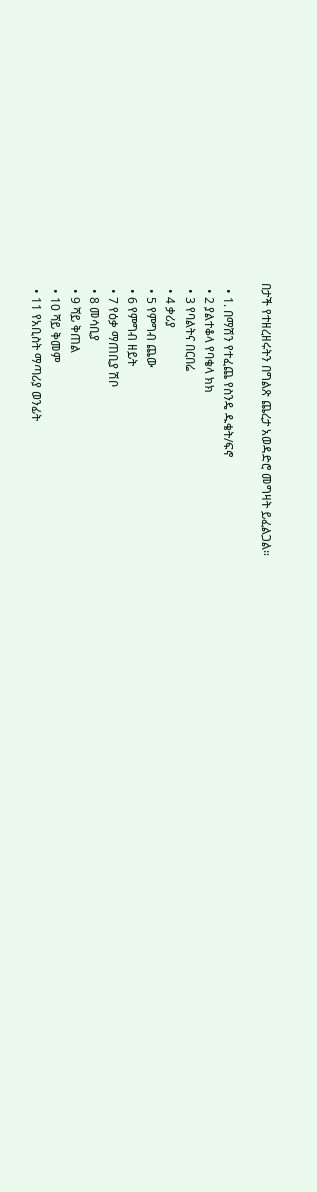በታች የተዘረዘሩትን በግልጽ ጨረታ አወዳድሮ መግዛት ይፈልጋል።

  • 1. በማሽን የተፈጨ የስንዴ ዱቄት/ፍኖ
  • 2 ያልተቆላ የባቄላ ክክ
  • 3 የባልትና በርበሬ
  • 4 ቃሪያ
  • 5 የምግብ ጨው
  • 6 የምግብ ዘይት
  • 7 የዕቃ ማጠቢያ ሽቦ
  • 8 መሳቢያ
  • 9 ሻይ ቅጠል
  • 10 ሻይ ቅመም
  • 11 የአቢስት ማጣሪያ ወንፊት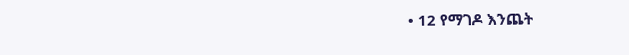• 12 የማገዶ እንጨት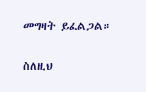መግዛት ይፈልጋል።

ስለዚህ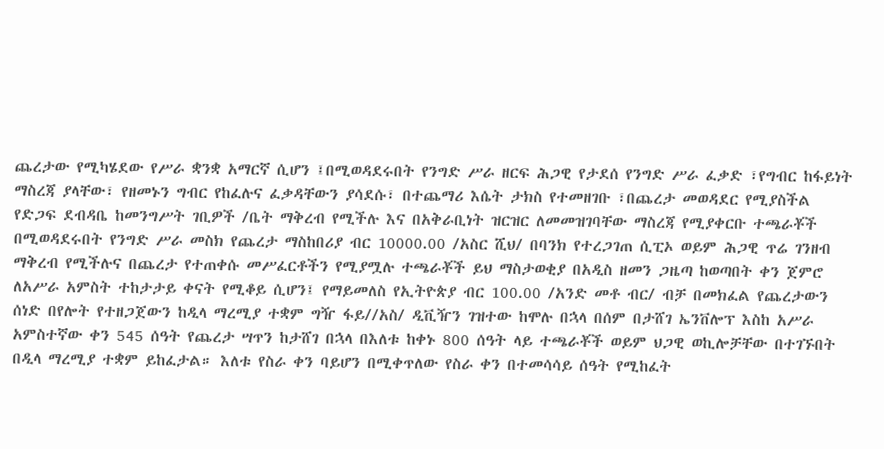ጨረታው የሚካሄደው የሥራ ቋንቋ አማርኛ ሲሆን ፤በሚወዳደሩበት የንግድ ሥራ ዘርፍ ሕጋዊ የታደሰ የንግድ ሥራ ፈቃድ ፣የግብር ከፋይነት ማስረጃ ያላቸው፣ የዘመኑን ግብር የከፈሉና ፈቃዳቸውን ያሳደሱ፣ በተጨማሪ እሴት ታክስ የተመዘገቡ ፣በጨረታ መወዳደር የሚያስችል የድጋፍ ደብዳቤ ከመንግሥት ገቢዎች /ቤት ማቅረብ የሚችሉ እና በአቅራቢነት ዝርዝር ለመመዝገባቸው ማስረጃ የሚያቀርቡ ተጫራቾች በሚወዳደሩበት የንግድ ሥራ መስክ የጨረታ ማስከበሪያ ብር 10000.00 /አስር ሺህ/ በባንክ የተረጋገጠ ሲፒኦ ወይም ሕጋዊ ጥሬ ገንዘብ ማቅረብ የሚችሉና በጨረታ የተጠቀሱ መሥፈርቶችን የሚያሟሉ ተጫራቾች ይህ ማስታወቂያ በአዲስ ዘመን ጋዜጣ ከወጣበት ቀን ጀምሮ ለአሥራ አምስት ተከታታይ ቀናት የሚቆይ ሲሆን፤ የማይመለስ የኢትዮጵያ ብር 100.00 /አንድ መቶ ብር/ ብቻ በመክፈል የጨረታውን ሰነድ በየሎት የተዘጋጀውን ከዲላ ማረሚያ ተቋም ግዥ ፋይ//አስ/ ዲቪዥን ገዝተው ከሞሉ በኋላ በሰም በታሸገ ኤንቨሎፕ እስከ አሥራ አምስተኛው ቀን 545 ሰዓት የጨረታ ሣጥን ከታሸገ በኋላ በእለቱ ከቀኑ 800 ሰዓት ላይ ተጫራቾች ወይም ህጋዊ ወኪሎቻቸው በተገኙበት በዲላ ማረሚያ ተቋም ይከፈታል። እለቱ የስራ ቀን ባይሆን በሚቀጥለው የስራ ቀን በተመሳሳይ ሰዓት የሚከፈት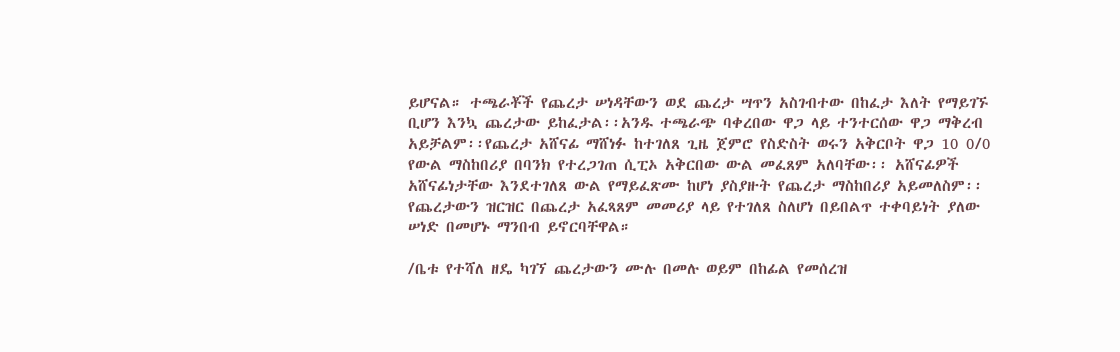ይሆናል። ተጫራቾች የጨረታ ሠነዳቸውን ወደ ጨረታ ሣጥን አስገብተው በከፈታ እለት የማይገኙ ቢሆን እንኳ ጨረታው ይከፈታል፡፡አንዱ ተጫራጭ ባቀረበው ዋጋ ላይ ተንተርሰው ዋጋ ማቅረብ አይቻልም፡፡የጨረታ አሸናፊ ማሸነፉ ከተገለጸ ጊዜ ጀምሮ የስድስት ወሩን አቅርቦት ዋጋ 10 0/0 የውል ማስከበሪያ በባንክ የተረጋገጠ ሲፒኦ አቅርበው ውል መፈጸም አለባቸው፡፡ አሸናፊዎች አሸናፊነታቸው እንደተገለጸ ውል የማይፈጽሙ ከሆነ ያስያዙት የጨረታ ማስከበሪያ አይመለስም፡፡ የጨረታውን ዝርዝር በጨረታ አፈጻጸም መመሪያ ላይ የተገለጸ ስለሆነ በይበልጥ ተቀባይነት ያለው ሠነድ በመሆኑ ማንበብ ይኖርባቸዋል።

/ቤቱ የተሻለ ዘዴ ካገኘ ጨረታውን ሙሉ በመሉ ወይም በከፊል የመሰረዝ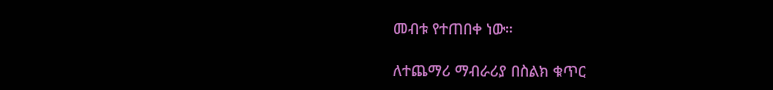መብቱ የተጠበቀ ነው።

ለተጨማሪ ማብራሪያ በስልክ ቁጥር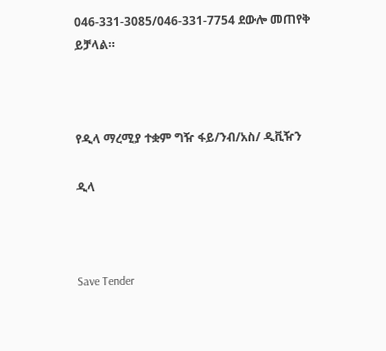046-331-3085/046-331-7754 ደውሎ መጠየቅ ይቻላል።



የዲላ ማረሚያ ተቋም ግዥ ፋይ/ንብ/አስ/ ዲቪዥን

ዲላ



Save Tender